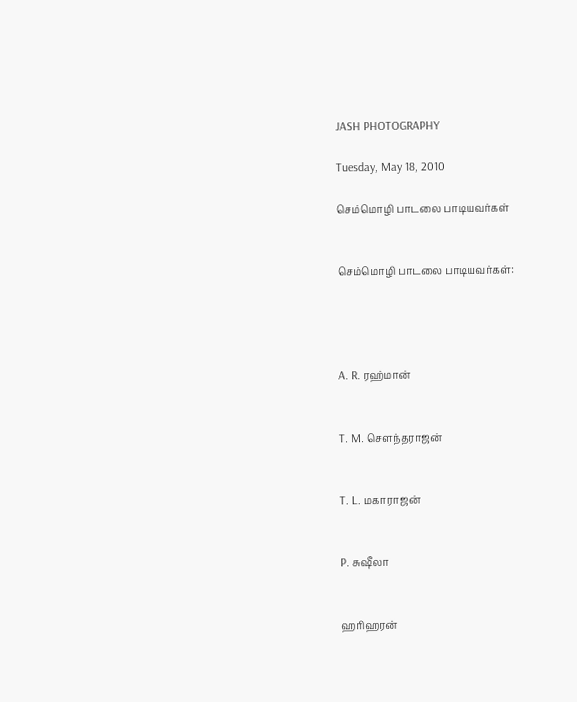JASH PHOTOGRAPHY

Tuesday, May 18, 2010

செம்மொழி பாடலை பாடியவர்கள்


செம்மொழி பாடலை பாடியவர்கள்:




A. R. ரஹ்மான்


T. M. சௌந்தராஜன்


T. L. மகாராஜன்


P. சுஷீலா


ஹரிஹரன்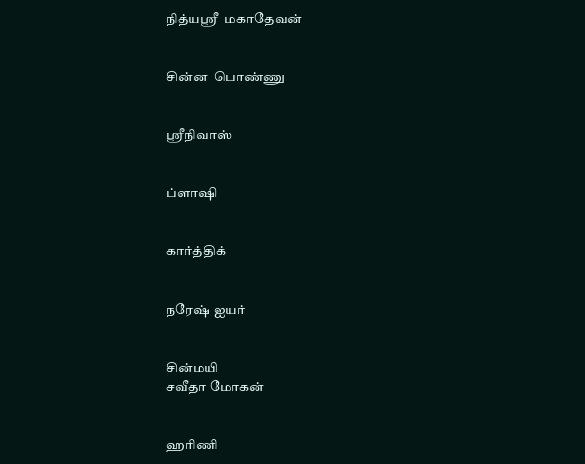நித்யஸ்ரீ  மகாதேவன்


சின்ன  பொண்ணு


ஸ்ரீநிவாஸ்


ப்ளாஷி


கார்த்திக்


நரேஷ் ஐயர்


சின்மயி
சவீதா மோகன்


ஹரிணி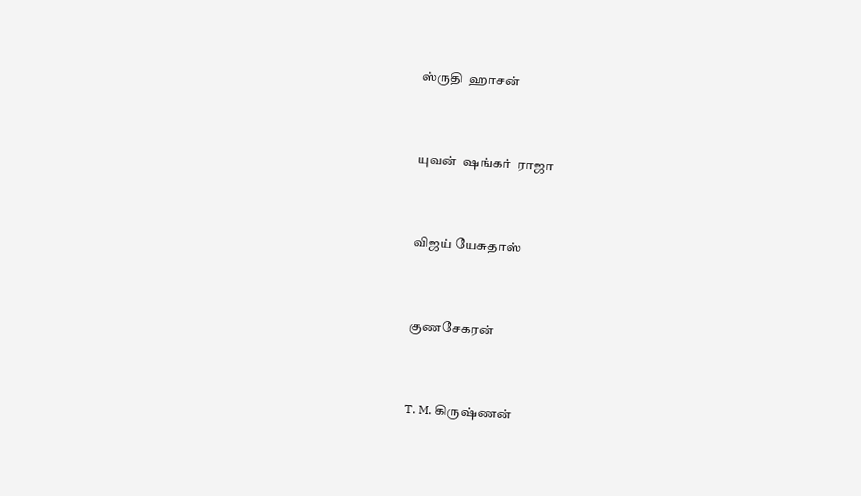ஸ்ருதி  ஹாசன்


யுவன்  ஷங்கர்  ராஜா


விஜய் யேசுதாஸ்


குணசேகரன்


T. M. கிருஷ்ணன்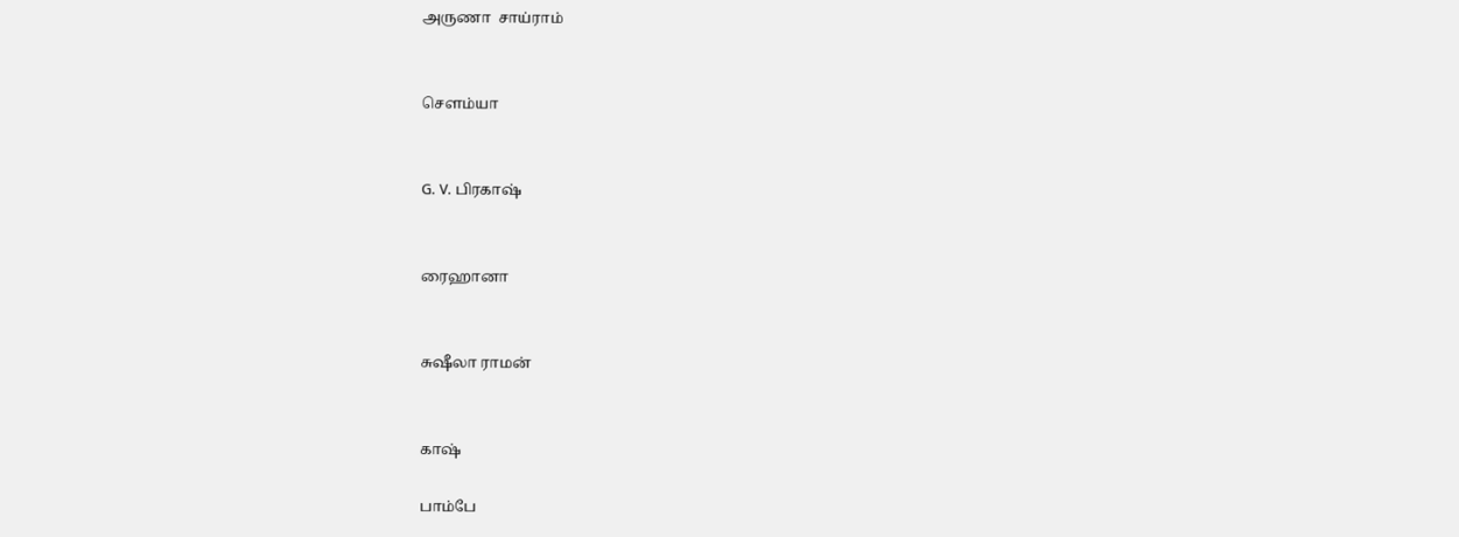அருணா  சாய்ராம்


சௌம்யா


G. V. பிரகாஷ்


ரைஹானா


சுஷீலா ராமன்


காஷ்

பாம்பே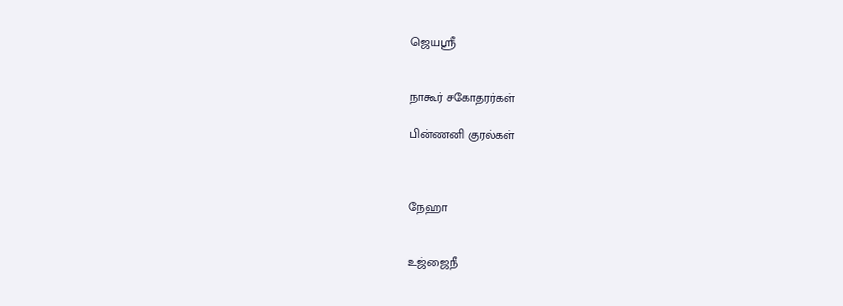ஜெயஸ்ரீ


நாகூர் சகோதரர்கள்

பின்ணனி குரல்கள்



நேஹா


உஜ்ஜைநீ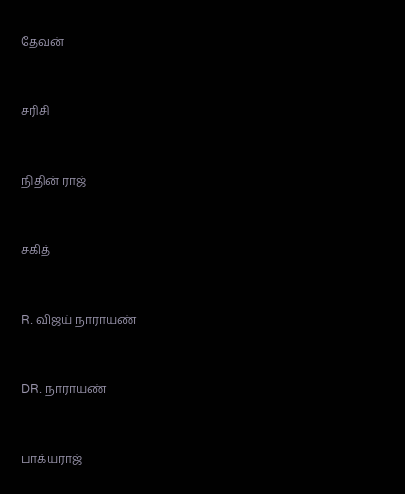தேவன்


சரிசி


நிதின் ராஜ்


சகித்


R. விஜய் நாராயண்


DR. நாராயண்


பாக்யராஜ்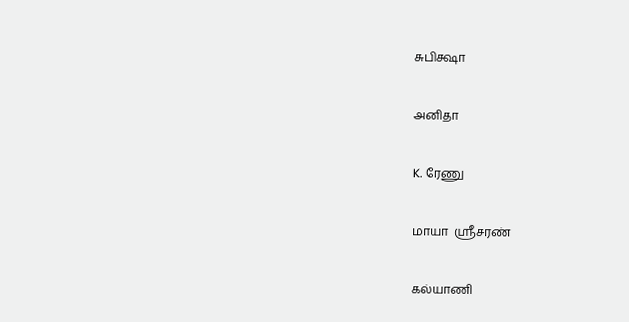சுபிக்ஷா


அனிதா


K. ரேணு


மாயா  ஸ்ரீசரண்


கல்யாணி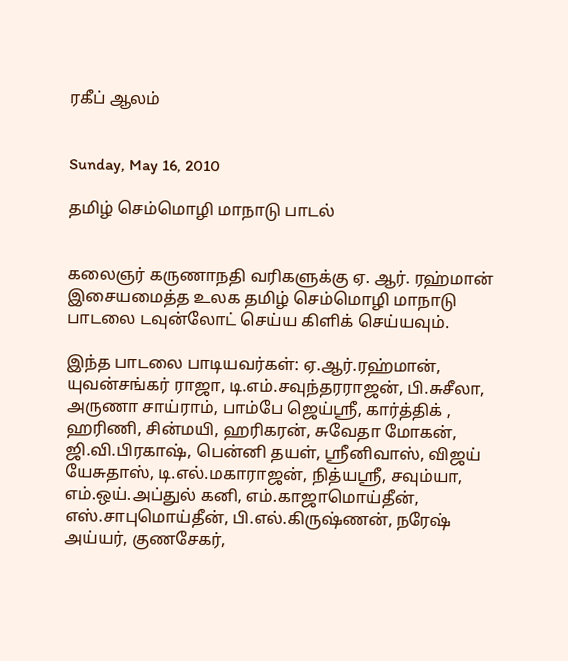ரகீப் ஆலம்


Sunday, May 16, 2010

தமிழ் செம்மொழி மாநாடு பாடல்


கலைஞர் கருணாநதி வரிகளுக்கு ஏ. ஆர். ரஹ்மான் இசையமைத்த உலக தமிழ் செம்மொழி மாநாடு பாடலை டவுன்லோட் செய்ய கிளிக் செய்யவும்.

இந்த பாடலை பாடியவர்கள்: ஏ.ஆர்.ரஹ்மான், யுவன்சங்கர் ராஜா, டி.எம்.சவுந்தரராஜன், பி.சுசீலா, அருணா சாய்ராம், பாம்பே ஜெய்ஸ்ரீ, கார்த்திக் , ஹரிணி, சின்மயி, ஹரிகரன், சுவேதா மோகன், ஜி.வி.பிரகாஷ், பென்னி தயள், ஸ்ரீனிவாஸ், விஜய் யேசுதாஸ், டி.எல்.மகாராஜன், நித்யஸ்ரீ, சவும்யா, எம்.ஒய்.அப்துல் கனி, எம்.காஜாமொய்தீன், எஸ்.சாபுமொய்தீன், பி.எல்.கிருஷ்ணன், நரேஷ் அய்யர், குணசேகர்,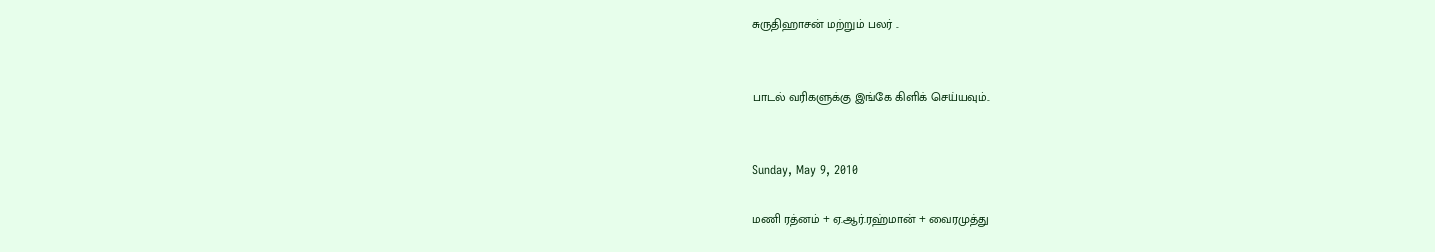சுருதிஹாசன் மற்றும் பலர் ..


பாடல் வரிகளுக்கு இங்கே கிளிக் செய்யவும்..


Sunday, May 9, 2010

மணி ரத்னம் + ஏ.ஆர்.ரஹ்மான் + வைரமுத்து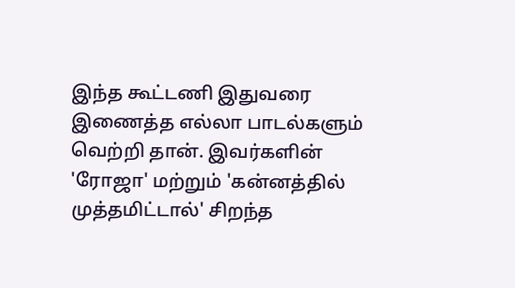இந்த கூட்டணி இதுவரை இணைத்த எல்லா பாடல்களும் வெற்றி தான். இவர்களின் 'ரோஜா' மற்றும் 'கன்னத்தில் முத்தமிட்டால்' சிறந்த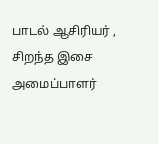பாடல் ஆசிரியர் , சிறந்த இசை அமைப்பாளர்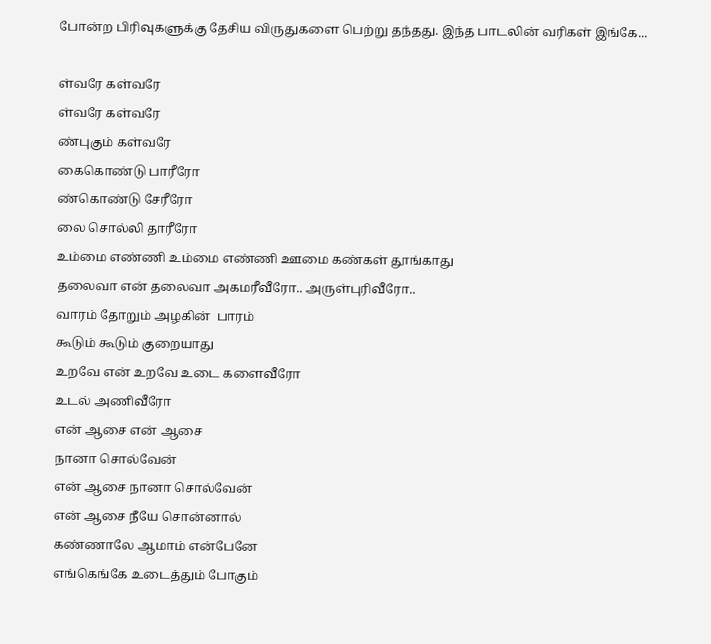போன்ற பிரிவுகளுக்கு தேசிய விருதுகளை பெற்று தந்தது. இந்த பாடலின் வரிகள் இங்கே...

ள்வரே கள்வரே
ள்வரே கள்வரே
ண்புகும் கள்வரே
கைகொண்டு பாரீரோ
ண்கொண்டு சேரீரோ
லை சொல்லி தாரீரோ
உம்மை எண்ணி உம்மை எண்ணி ஊமை கண்கள் தூங்காது
தலைவா என் தலைவா அகமரீவீரோ.. அருள்புரிவீரோ..
வாரம் தோறும் அழகின்  பாரம்
கூடும் கூடும் குறையாது
உறவே என் உறவே உடை களைவீரோ
உடல் அணிவீரோ
என் ஆசை என் ஆசை
நானா சொல்வேன்
என் ஆசை நானா சொல்வேன்
என் ஆசை நீயே சொன்னால்
கண்ணாலே ஆமாம் என்பேனே
எங்கெங்கே உடைத்தும் போகும்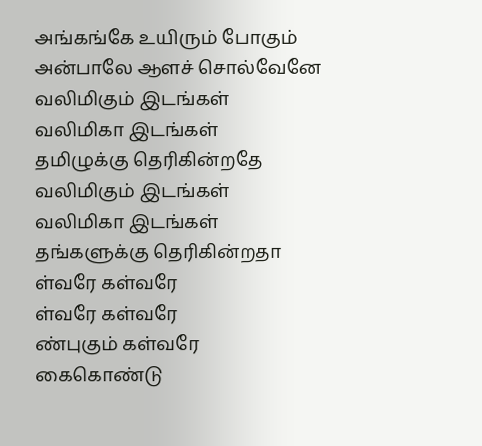அங்கங்கே உயிரும் போகும்
அன்பாலே ஆளச் சொல்வேனே
வலிமிகும் இடங்கள்
வலிமிகா இடங்கள்
தமிழுக்கு தெரிகின்றதே
வலிமிகும் இடங்கள்
வலிமிகா இடங்கள்
தங்களுக்கு தெரிகின்றதா
ள்வரே கள்வரே
ள்வரே கள்வரே
ண்புகும் கள்வரே
கைகொண்டு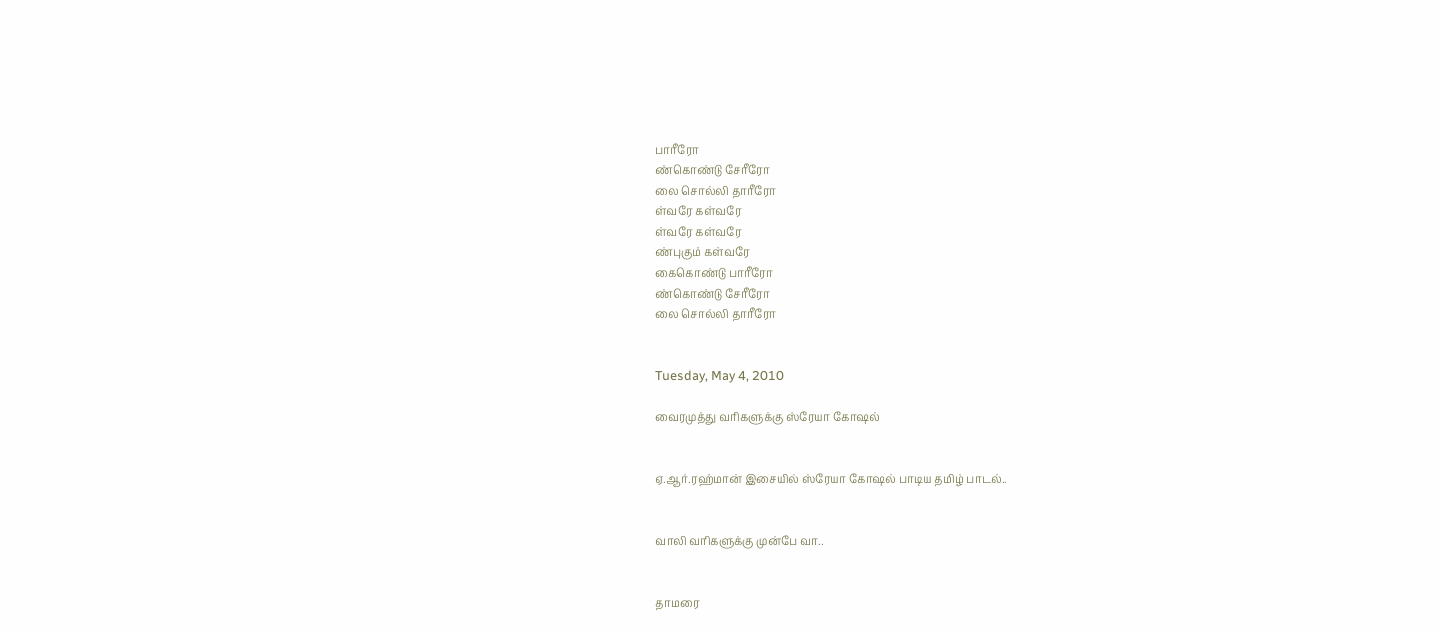பாரீரோ
ண்கொண்டு சேரீரோ
லை சொல்லி தாரீரோ
ள்வரே கள்வரே
ள்வரே கள்வரே
ண்புகும் கள்வரே
கைகொண்டு பாரீரோ
ண்கொண்டு சேரீரோ
லை சொல்லி தாரீரோ


Tuesday, May 4, 2010

வைரமுத்து வரிகளுக்கு ஸ்ரேயா கோஷல்


ஏ.ஆர்.ரஹ்மான் இசையில் ஸ்ரேயா கோஷல் பாடிய தமிழ் பாடல்..


வாலி வரிகளுக்கு முன்பே வா..


தாமரை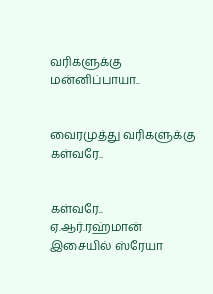வரிகளுக்கு மன்னிப்பாயா..


வைரமுத்து வரிகளுக்கு கள்வரே..


கள்வரே.. ஏ.ஆர்.ரஹ்மான் இசையில் ஸ்ரேயா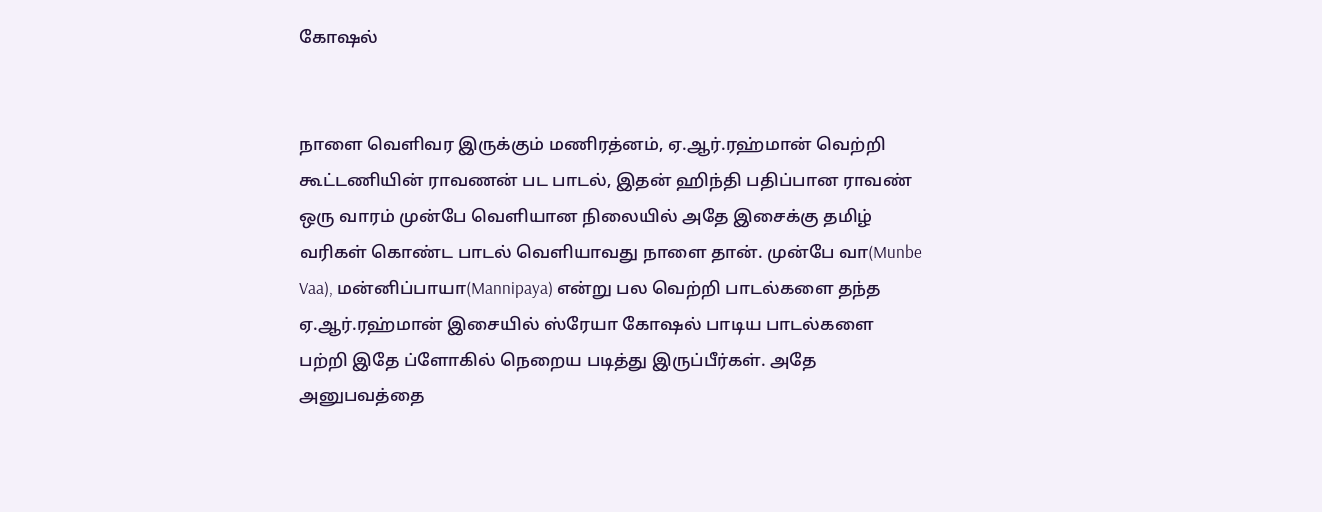கோஷல்


நாளை வெளிவர இருக்கும் மணிரத்னம், ஏ.ஆர்.ரஹ்மான் வெற்றி கூட்டணியின் ராவணன் பட பாடல், இதன் ஹிந்தி பதிப்பான ராவண் ஒரு வாரம் முன்பே வெளியான நிலையில் அதே இசைக்கு தமிழ் வரிகள் கொண்ட பாடல் வெளியாவது நாளை தான். முன்பே வா(Munbe Vaa), மன்னிப்பாயா(Mannipaya) என்று பல வெற்றி பாடல்களை தந்த ஏ.ஆர்.ரஹ்மான் இசையில் ஸ்ரேயா கோஷல் பாடிய பாடல்களை பற்றி இதே ப்ளோகில் நெறைய படித்து இருப்பீர்கள். அதே அனுபவத்தை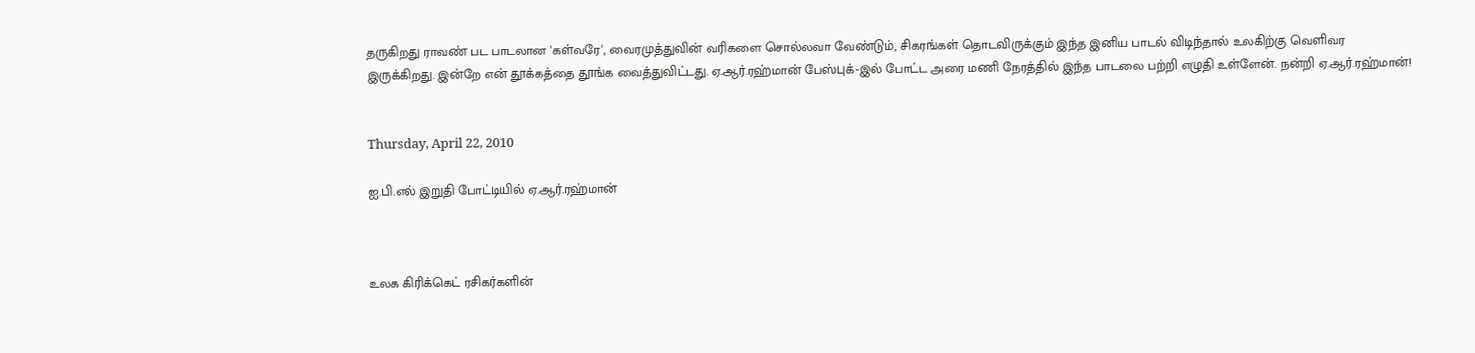தருகிறது ராவண் பட பாடலான 'கள்வரே', வைரமுத்துவின் வரிகளை சொல்லவா வேண்டும், சிகரங்கள் தொடவிருக்கும் இந்த இனிய பாடல் விடிந்தால் உலகிற்கு வெளிவர இருக்கிறது. இன்றே என் தூக்கத்தை தூங்க வைத்துவிட்டது. ஏ.ஆர்.ரஹ்மான் பேஸ்புக்-இல் போட்ட அரை மணி நேரத்தில் இந்த பாடலை பற்றி எழுதி உள்ளேன். நன்றி ஏ.ஆர்.ரஹ்மான்!


Thursday, April 22, 2010

ஐ.பி.எல் இறுதி போட்டியில் ஏ.ஆர்.ரஹ்மான்



உலக கிரிக்கெட் ரசிகர்களின்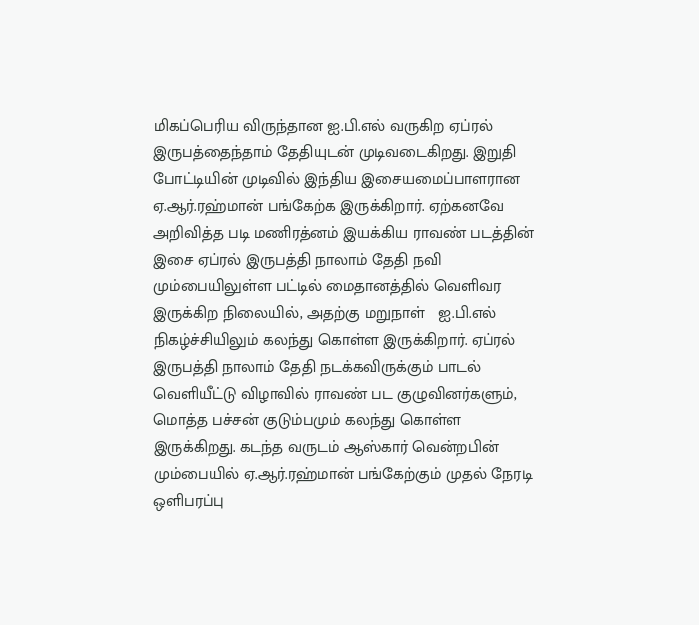மிகப்பெரிய விருந்தான ஐ.பி.எல் வருகிற ஏப்ரல் இருபத்தைந்தாம் தேதியுடன் முடிவடைகிறது. இறுதி போட்டியின் முடிவில் இந்திய இசையமைப்பாளரான ஏ.ஆர்.ரஹ்மான் பங்கேற்க இருக்கிறார். ஏற்கனவே அறிவித்த படி மணிரத்னம் இயக்கிய ராவண் படத்தின் இசை ஏப்ரல் இருபத்தி நாலாம் தேதி நவி மும்பையிலுள்ள பட்டில் மைதானத்தில் வெளிவர இருக்கிற நிலையில், அதற்கு மறுநாள்   ஐ.பி.எல்  நிகழ்ச்சியிலும் கலந்து கொள்ள இருக்கிறார். ஏப்ரல் இருபத்தி நாலாம் தேதி நடக்கவிருக்கும் பாடல் வெளியீட்டு விழாவில் ராவண் பட குழுவினர்களும், மொத்த பச்சன் குடும்பமும் கலந்து கொள்ள இருக்கிறது. கடந்த வருடம் ஆஸ்கார் வென்றபின் மும்பையில் ஏ.ஆர்.ரஹ்மான் பங்கேற்கும் முதல் நேரடி ஒளிபரப்பு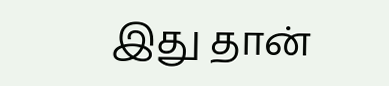இது தான்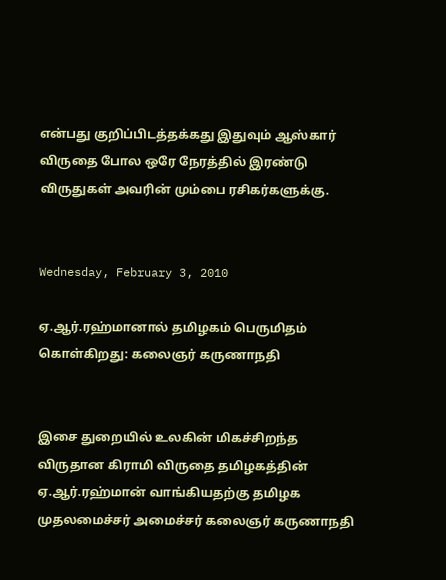என்பது குறிப்பிடத்தக்கது இதுவும் ஆஸ்கார் விருதை போல ஒரே நேரத்தில் இரண்டு விருதுகள் அவரின் மும்பை ரசிகர்களுக்கு.


Wednesday, February 3, 2010

ஏ.ஆர்.ரஹ்மானால் தமிழகம் பெருமிதம் கொள்கிறது: கலைஞர் கருணாநதி


இசை துறையில் உலகின் மிகச்சிறந்த விருதான கிராமி விருதை தமிழகத்தின் ஏ.ஆர்.ரஹ்மான் வாங்கியதற்கு தமிழக முதலமைச்சர் அமைச்சர் கலைஞர் கருணாநதி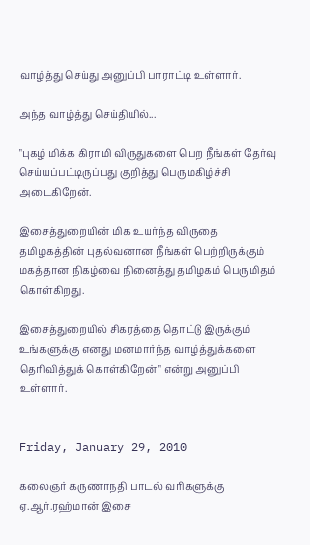வாழ்த்து செய்து அனுப்பி பாராட்டி உள்ளார்.

அந்த வாழ்த்து செய்தியில்...

"புகழ் மிக்க கிராமி விருதுகளை பெற நீங்கள் தேர்வு செய்யப்பட்டிருப்பது குறித்து பெருமகிழ்ச்சி அடைகிறேன்.

இசைத்துறையின் மிக உயர்ந்த விருதை தமிழகத்தின் புதல்வனான நீங்கள் பெற்றிருக்கும் மகத்தான நிகழ்வை நினைத்து தமிழகம் பெருமிதம் கொள்கிறது.

இசைத்துறையில் சிகரத்தை தொட்டு இருக்கும் உங்களுக்கு எனது மனமார்ந்த வாழ்த்துக்களை தெரிவித்துக் கொள்கிறேன்" என்று அனுப்பி உள்ளார்.


Friday, January 29, 2010

கலைஞர் கருணாநதி பாடல் வரிகளுக்கு ஏ.ஆர்.ரஹ்மான் இசை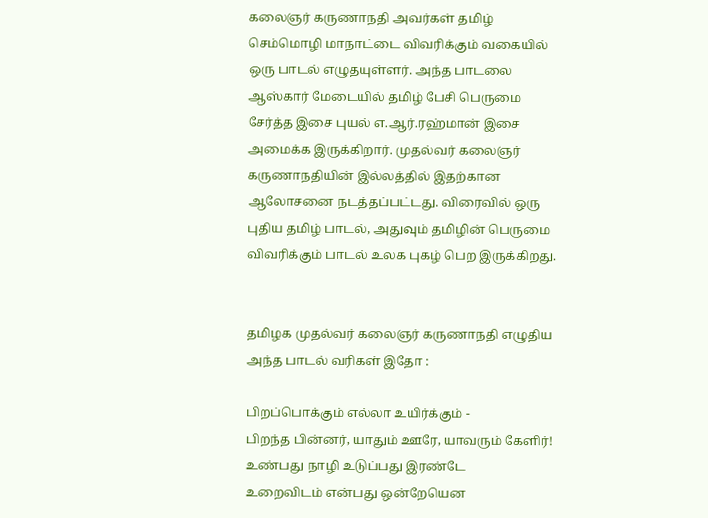கலைஞர் கருணாநதி அவர்கள் தமிழ் செம்மொழி மாநாட்டை விவரிக்கும் வகையில் ஒரு பாடல் எழுதயுள்ளர். அந்த பாடலை ஆஸ்கார் மேடையில் தமிழ் பேசி பெருமை சேர்த்த இசை புயல் எ.ஆர்.ரஹ்மான் இசை அமைக்க இருக்கிறார். முதல்வர் கலைஞர் கருணாநதியின் இல்லத்தில் இதற்கான ஆலோசனை நடத்தப்பட்டது. விரைவில் ஒரு புதிய தமிழ் பாடல், அதுவும் தமிழின் பெருமை விவரிக்கும் பாடல் உலக புகழ் பெற இருக்கிறது.


தமிழக முதல்வர் கலைஞர் கருணாநதி எழுதிய அந்த பாடல் வரிகள் இதோ :

பிறப்பொக்கும் எல்லா உயிர்க்கும் -
பிறந்த பின்னர், யாதும் ஊரே, யாவரும் கேளிர்!
உண்பது நாழி உடுப்பது இரண்டே
உறைவிடம் என்பது ஒன்றேயென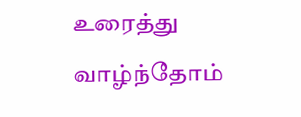உரைத்து வாழ்ந்தோம்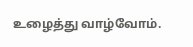உழைத்து வாழ்வோம்.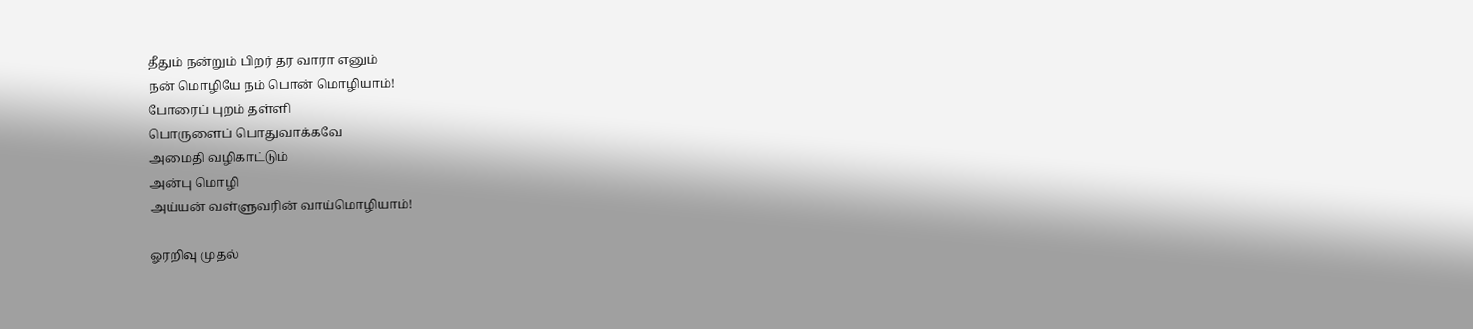தீதும் நன்றும் பிறர் தர வாரா எனும்
நன் மொழியே நம் பொன் மொழியாம்!
போரைப் புறம் தள்ளி
பொருளைப் பொதுவாக்கவே
அமைதி வழிகாட்டும்
அன்பு மொழி
அய்யன் வள்ளுவரின் வாய்மொழியாம்!

ஓரறிவு முதல்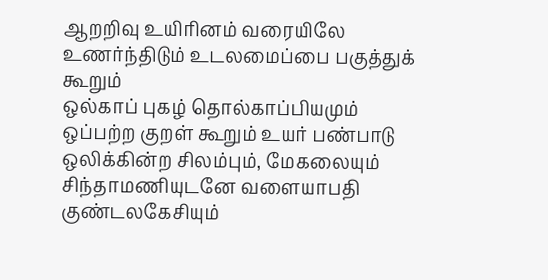ஆறறிவு உயிரினம் வரையிலே
உணர்ந்திடும் உடலமைப்பை பகுத்துக் கூறும்
ஒல்காப் புகழ் தொல்காப்பியமும்
ஒப்பற்ற குறள் கூறும் உயர் பண்பாடு
ஒலிக்கின்ற சிலம்பும், மேகலையும்
சிந்தாமணியுடனே வளையாபதி குண்டலகேசியும்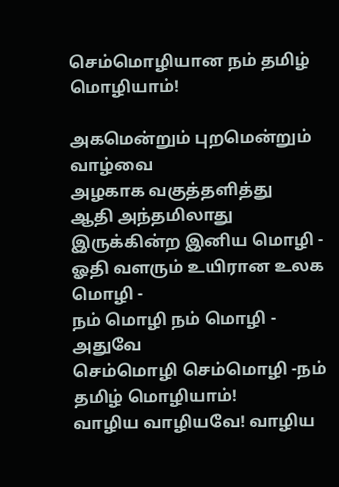செம்மொழியான நம் தமிழ் மொழியாம்!

அகமென்றும் புறமென்றும் வாழ்வை
அழகாக வகுத்தளித்து
ஆதி அந்தமிலாது இருக்கின்ற இனிய மொழி -
ஓதி வளரும் உயிரான உலக மொழி -
நம் மொழி நம் மொழி - அதுவே
செம்மொழி செம்மொழி -நம் தமிழ் மொழியாம்!
வாழிய வாழியவே! வாழிய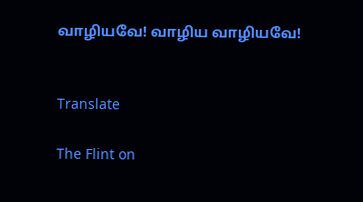வாழியவே! வாழிய வாழியவே!


Translate

The Flint on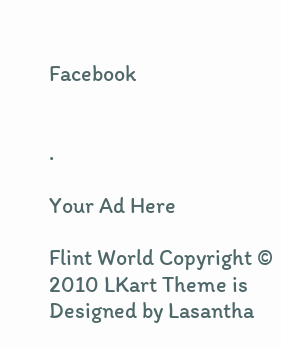Facebook


.

Your Ad Here

Flint World Copyright © 2010 LKart Theme is Designed by Lasantha